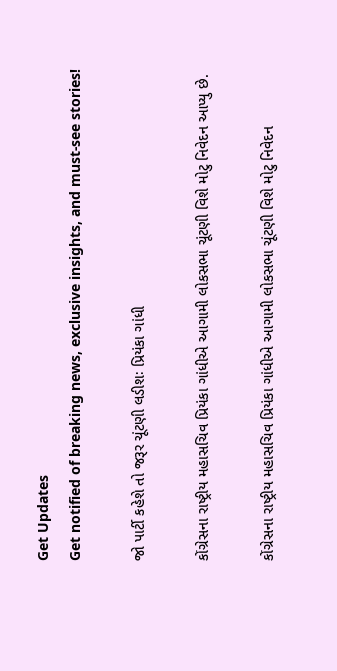Get Updates
Get notified of breaking news, exclusive insights, and must-see stories!

જો પાર્ટી કહેશે તો જરૂર ચૂંટણી લડીશઃ પ્રિયંકા ગાંધી

કોંગ્રેસના રાષ્ટ્રીય મહાસચિવ પ્રિયંકા ગાંધીએ આગામી લોકસભા ચૂંટણી વિશે મોટુ નિવેદન આપ્યુ છે.

કોંગ્રેસના રાષ્ટ્રીય મહાસચિવ પ્રિયંકા ગાંધીએ આગામી લોકસભા ચૂંટણી વિશે મોટુ નિવેદન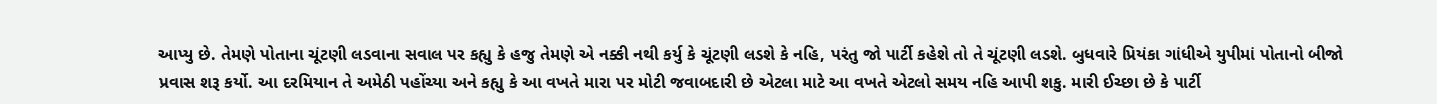આપ્યુ છે. તેમણે પોતાના ચૂંટણી લડવાના સવાલ પર કહ્યુ કે હજુ તેમણે એ નક્કી નથી કર્યુ કે ચૂંટણી લડશે કે નહિ, પરંતુ જો પાર્ટી કહેશે તો તે ચૂંટણી લડશે. બુધવારે પ્રિયંકા ગાંધીએ યુપીમાં પોતાનો બીજો પ્રવાસ શરૂ કર્યો. આ દરમિયાન તે અમેઠી પહોંચ્યા અને કહ્યુ કે આ વખતે મારા પર મોટી જવાબદારી છે એટલા માટે આ વખતે એટલો સમય નહિ આપી શકુ. મારી ઈચ્છા છે કે પાર્ટી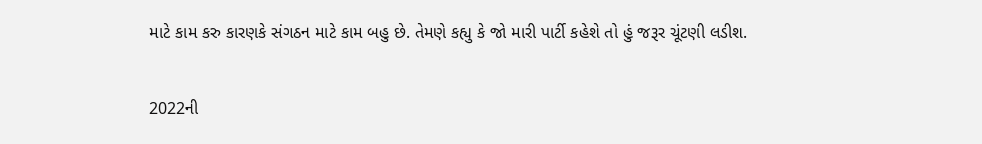માટે કામ કરુ કારણકે સંગઠન માટે કામ બહુ છે. તેમણે કહ્યુ કે જો મારી પાર્ટી કહેશે તો હું જરૂર ચૂંટણી લડીશ.

2022ની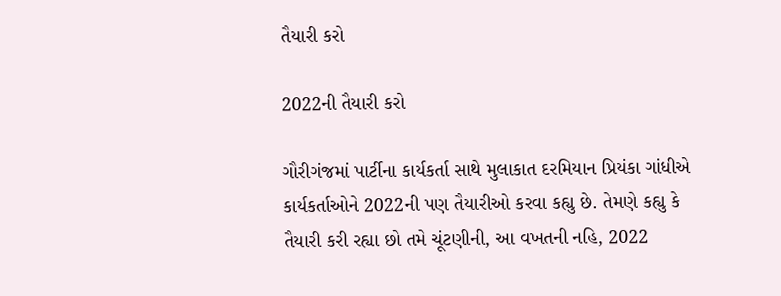તૈયારી કરો

2022ની તૈયારી કરો

ગૌરીગંજમાં પાર્ટીના કાર્યકર્તા સાથે મુલાકાત દરમિયાન પ્રિયંકા ગાંધીએ કાર્યકર્તાઓને 2022ની પણ તૈયારીઓ કરવા કહ્યુ છે. તેમણે કહ્યુ કે તૈયારી કરી રહ્યા છો તમે ચૂંટણીની, આ વખતની નહિ, 2022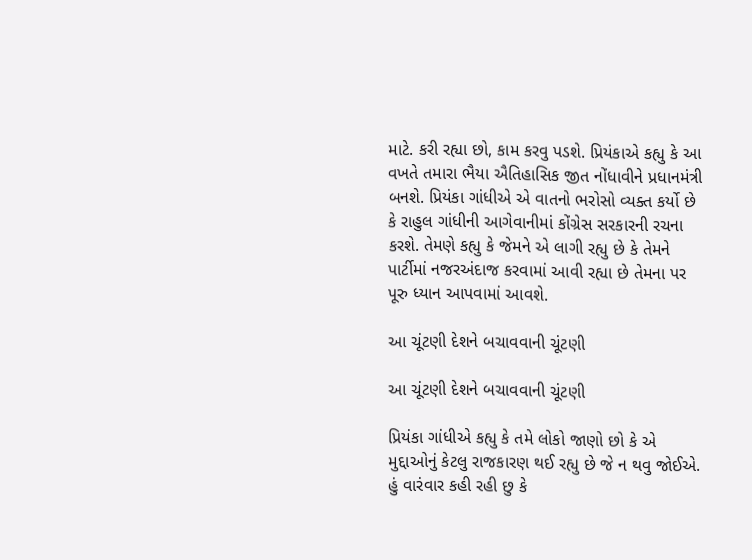માટે. કરી રહ્યા છો, કામ કરવુ પડશે. પ્રિયંકાએ કહ્યુ કે આ વખતે તમારા ભૈયા ઐતિહાસિક જીત નોંધાવીને પ્રધાનમંત્રી બનશે. પ્રિયંકા ગાંધીએ એ વાતનો ભરોસો વ્યક્ત કર્યો છે કે રાહુલ ગાંધીની આગેવાનીમાં કોંગ્રેસ સરકારની રચના કરશે. તેમણે કહ્યુ કે જેમને એ લાગી રહ્યુ છે કે તેમને પાર્ટીમાં નજરઅંદાજ કરવામાં આવી રહ્યા છે તેમના પર પૂરુ ધ્યાન આપવામાં આવશે.

આ ચૂંટણી દેશને બચાવવાની ચૂંટણી

આ ચૂંટણી દેશને બચાવવાની ચૂંટણી

પ્રિયંકા ગાંધીએ કહ્યુ કે તમે લોકો જાણો છો કે એ મુદ્દાઓનું કેટલુ રાજકારણ થઈ રહ્યુ છે જે ન થવુ જોઈએ. હું વારંવાર કહી રહી છુ કે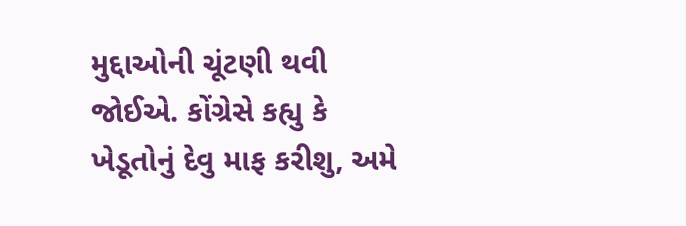મુદ્દાઓની ચૂંટણી થવી જોઈએ. કોંગ્રેસે કહ્યુ કે ખેડૂતોનું દેવુ માફ કરીશુ, અમે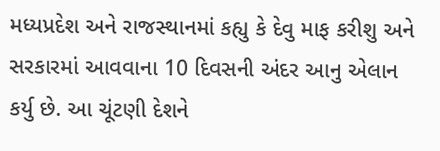મધ્યપ્રદેશ અને રાજસ્થાનમાં કહ્યુ કે દેવુ માફ કરીશુ અને સરકારમાં આવવાના 10 દિવસની અંદર આનુ એલાન કર્યુ છે. આ ચૂંટણી દેશને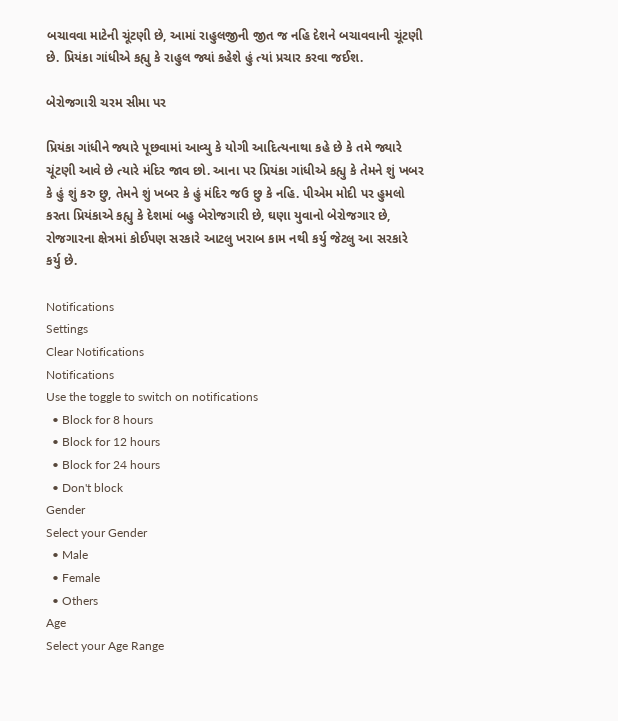બચાવવા માટેની ચૂંટણી છે, આમાં રાહુલજીની જીત જ નહિ દેશને બચાવવાની ચૂંટણી છે. પ્રિયંકા ગાંધીએ કહ્યુ કે રાહુલ જ્યાં કહેશે હું ત્યાં પ્રચાર કરવા જઈશ.

બેરોજગારી ચરમ સીમા પર

પ્રિયંકા ગાંધીને જ્યારે પૂછવામાં આવ્યુ કે યોગી આદિત્યનાથા કહે છે કે તમે જ્યારે ચૂંટણી આવે છે ત્યારે મંદિર જાવ છો. આના પર પ્રિયંકા ગાંધીએ કહ્યુ કે તેમને શું ખબર કે હું શું કરુ છુ, તેમને શું ખબર કે હું મંદિર જઉ છુ કે નહિ. પીએમ મોદી પર હુમલો કરતા પ્રિયંકાએ કહ્યુ કે દેશમાં બહુ બેરોજગારી છે, ઘણા યુવાનો બેરોજગાર છે, રોજગારના ક્ષેત્રમાં કોઈપણ સરકારે આટલુ ખરાબ કામ નથી કર્યુ જેટલુ આ સરકારે કર્યુ છે.

Notifications
Settings
Clear Notifications
Notifications
Use the toggle to switch on notifications
  • Block for 8 hours
  • Block for 12 hours
  • Block for 24 hours
  • Don't block
Gender
Select your Gender
  • Male
  • Female
  • Others
Age
Select your Age Range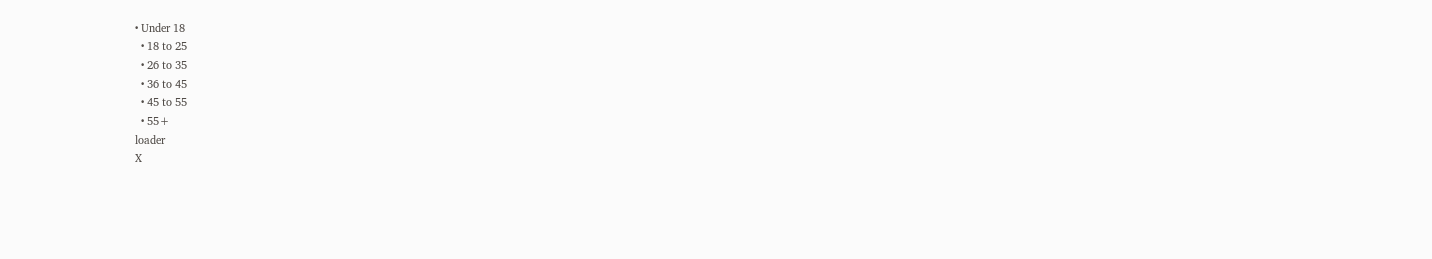• Under 18
  • 18 to 25
  • 26 to 35
  • 36 to 45
  • 45 to 55
  • 55+
loader
X